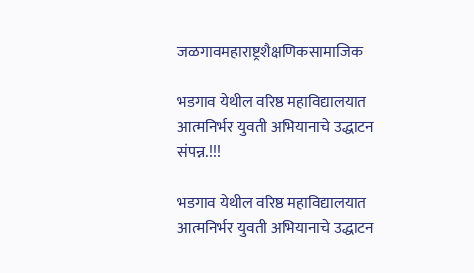जळगावमहाराष्ट्रशैक्षणिकसामाजिक

भडगाव येथील वरिष्ठ महाविद्यालयात आत्मनिर्भर युवती अभियानाचे उद्धाटन संपन्न.!!!

भडगाव येथील वरिष्ठ महाविद्यालयात आत्मनिर्भर युवती अभियानाचे उद्धाटन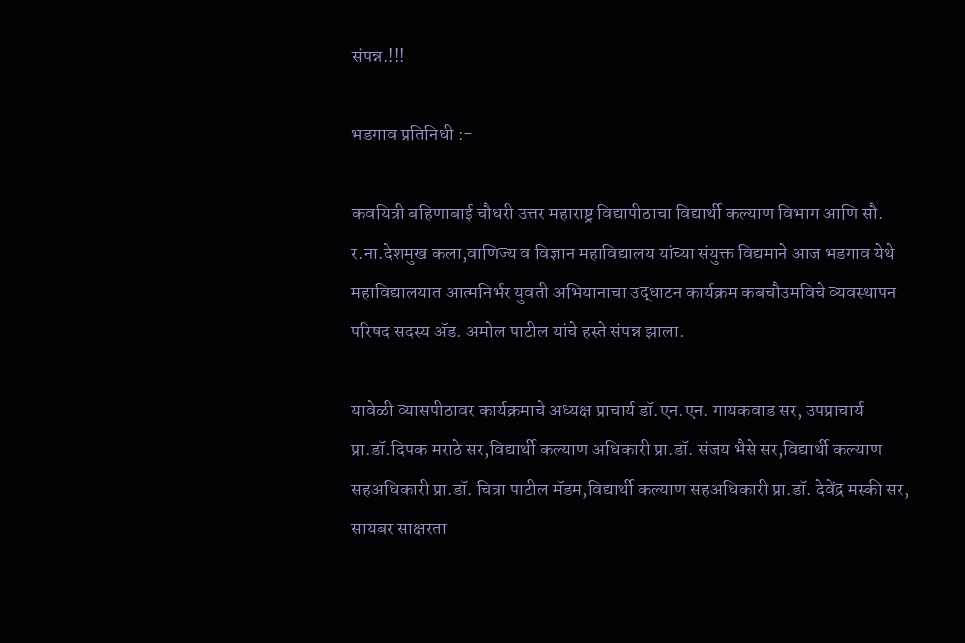संपन्न.!!!

भडगाव प्रतिनिधी :-

कवयित्री बहिणाबाई चौधरी उत्तर महाराष्ट्र विद्यापीठाचा विद्यार्थी कल्याण विभाग आणि सौ. र.ना.देशमुख कला,वाणिज्य व विज्ञान महाविद्यालय यांच्या संयुक्त विद्यमाने आज भडगाव येथे महाविद्यालयात आत्मनिर्भर युवती अभियानाचा उद्धाटन कार्यक्रम कबचौउमविचे व्यवस्थापन परिषद सदस्य ॲड. अमोल पाटील यांचे हस्ते संपन्न झाला.

यावेळी व्यासपीठावर कार्यक्रमाचे अध्यक्ष प्राचार्य डॉ.एन.एन. गायकवाड सर, उपप्राचार्य प्रा.डॉ.दिपक मराठे सर,विद्यार्थी कल्याण अधिकारी प्रा.डॉ. संजय भैसे सर,विद्यार्थी कल्याण सहअधिकारी प्रा.डॉ. चित्रा पाटील मॅडम,विद्यार्थी कल्याण सहअधिकारी प्रा.डॉ. देवेंद्र मस्की सर, सायबर साक्षरता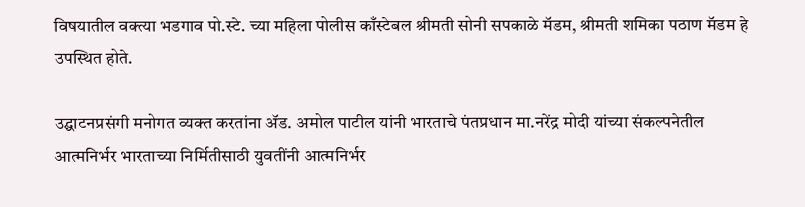विषयातील वक्त्या भडगाव पो.स्टे. च्या महिला पोलीस काँस्टेबल श्रीमती सोनी सपकाळे मॅडम, श्रीमती शमिका पठाण मॅडम हे उपस्थित होते.

उद्घाटनप्रसंगी मनोगत व्यक्त करतांना ॲड. अमोल पाटील यांनी भारताचे पंतप्रधान मा.नरेंद्र मोदी यांच्या संकल्पनेतील आत्मनिर्भर भारताच्या निर्मितीसाठी युवतींनी आत्मनिर्भर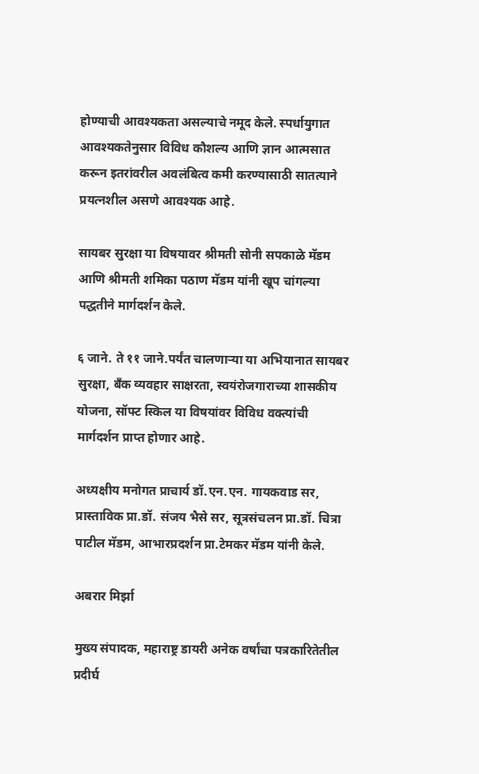होण्याची आवश्यकता असल्याचे नमूद केले. स्पर्धायुगात आवश्यकतेनुसार विविध कौशल्य आणि ज्ञान आत्मसात करून इतरांवरील अवलंबित्व कमी करण्यासाठी सातत्याने प्रयत्नशील असणे आवश्यक आहे.

सायबर सुरक्षा या विषयावर श्रीमती सोनी सपकाळे मॅडम आणि श्रीमती शमिका पठाण मॅडम यांनी खूप चांगल्या पद्धतीने मार्गदर्शन केले.

६ जाने. ते ११ जाने.पर्यंत चालणाऱ्या या अभियानात सायबर सुरक्षा, बँक व्यवहार साक्षरता, स्वयंरोजगाराच्या शासकीय योजना, सॉफ्ट स्किल या विषयांवर विविध वक्त्यांची मार्गदर्शन प्राप्त होणार आहे.

अध्यक्षीय मनोगत प्राचार्य डॉ.एन.एन. गायकवाड सर, प्रास्ताविक प्रा.डॉ. संजय भैसे सर, सूत्रसंचलन प्रा.डॉ. चित्रा पाटील मॅडम, आभारप्रदर्शन प्रा.टेमकर मॅडम यांनी केले.

अबरार मिर्झा

मुख्य संपादक, महाराष्ट्र डायरी अनेक वर्षांचा पत्रकारितेतील प्रदीर्घ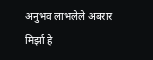अनुभव लाभलेले अबरार मिर्झा हे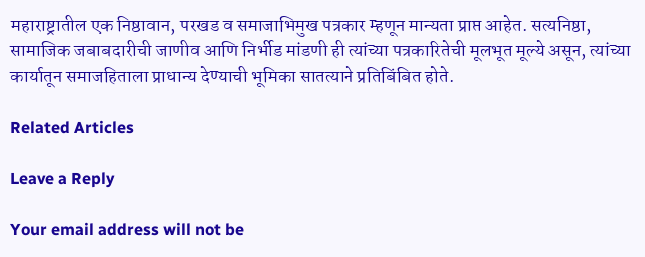महाराष्ट्रातील एक निष्ठावान, परखड व समाजाभिमुख पत्रकार म्हणून मान्यता प्राप्त आहेत. सत्यनिष्ठा, सामाजिक जबाबदारीची जाणीव आणि निर्भीड मांडणी ही त्यांच्या पत्रकारितेची मूलभूत मूल्ये असून, त्यांच्या कार्यातून समाजहिताला प्राधान्य देण्याची भूमिका सातत्याने प्रतिबिंबित होते.

Related Articles

Leave a Reply

Your email address will not be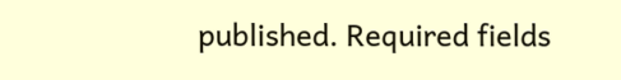published. Required fields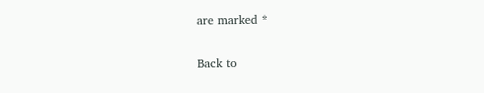are marked *

Back to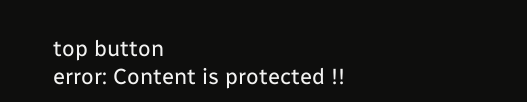top button
error: Content is protected !!